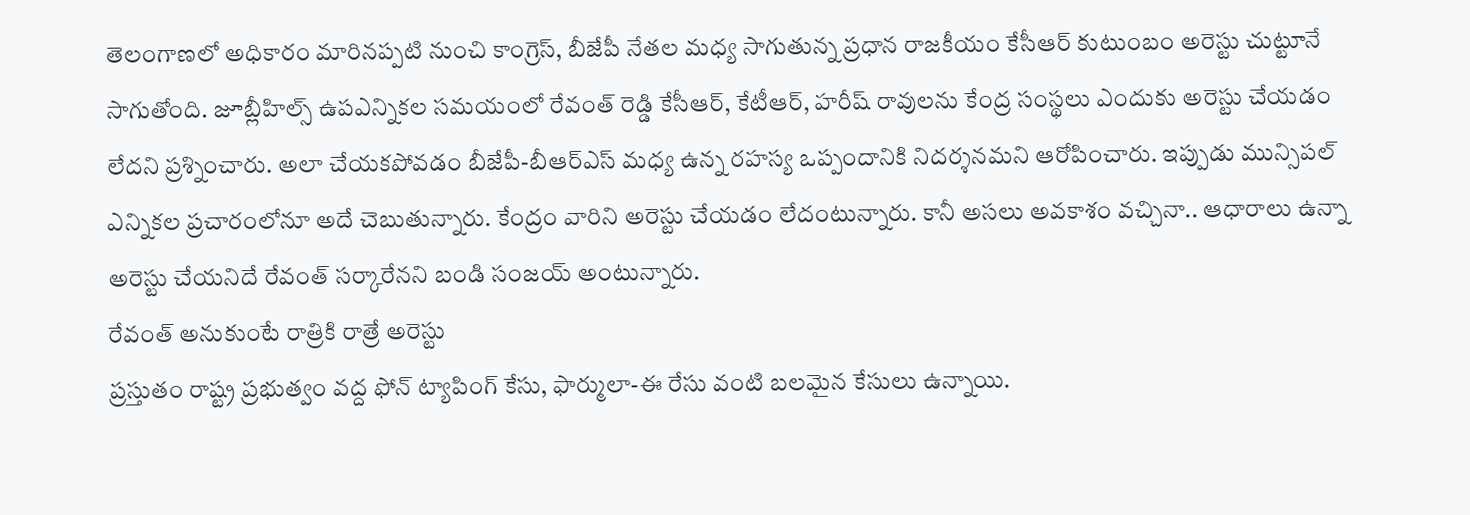తెలంగాణలో అధికారం మారినప్పటి నుంచి కాంగ్రెస్, బీజేపీ నేతల మధ్య సాగుతున్న ప్రధాన రాజకీయం కేసీఆర్ కుటుంబం అరెస్టు చుట్టూనే సాగుతోంది. జూబ్లీహిల్స్ ఉపఎన్నికల సమయంలో రేవంత్ రెడ్డి కేసీఆర్, కేటీఆర్, హరీష్ రావులను కేంద్ర సంస్థలు ఎందుకు అరెస్టు చేయడం లేదని ప్రశ్నించారు. అలా చేయకపోవడం బీజేపీ-బీఆర్ఎస్ మధ్య ఉన్న రహస్య ఒప్పందానికి నిదర్శనమని ఆరోపించారు. ఇప్పుడు మున్సిపల్ ఎన్నికల ప్రచారంలోనూ అదే చెబుతున్నారు. కేంద్రం వారిని అరెస్టు చేయడం లేదంటున్నారు. కానీ అసలు అవకాశం వచ్చినా.. ఆధారాలు ఉన్నా అరెస్టు చేయనిదే రేవంత్ సర్కారేనని బండి సంజయ్ అంటున్నారు.
రేవంత్ అనుకుంటే రాత్రికి రాత్రే అరెస్టు
ప్రస్తుతం రాష్ట్ర ప్రభుత్వం వద్ద ఫోన్ ట్యాపింగ్ కేసు, ఫార్ములా-ఈ రేసు వంటి బలమైన కేసులు ఉన్నాయి.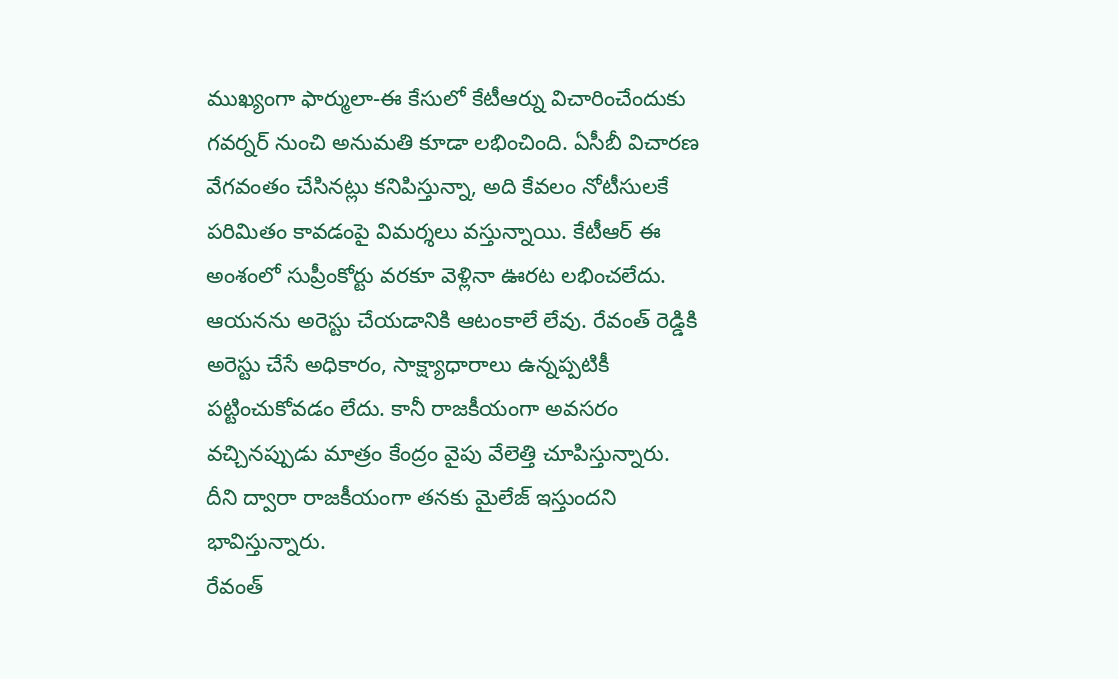ముఖ్యంగా ఫార్ములా-ఈ కేసులో కేటీఆర్ను విచారించేందుకు గవర్నర్ నుంచి అనుమతి కూడా లభించింది. ఏసీబీ విచారణ వేగవంతం చేసినట్లు కనిపిస్తున్నా, అది కేవలం నోటీసులకే పరిమితం కావడంపై విమర్శలు వస్తున్నాయి. కేటీఆర్ ఈ అంశంలో సుప్రీంకోర్టు వరకూ వెళ్లినా ఊరట లభించలేదు. ఆయనను అరెస్టు చేయడానికి ఆటంకాలే లేవు. రేవంత్ రెడ్డికి అరెస్టు చేసే అధికారం, సాక్ష్యాధారాలు ఉన్నప్పటికీ పట్టించుకోవడం లేదు. కానీ రాజకీయంగా అవసరం వచ్చినప్పుడు మాత్రం కేంద్రం వైపు వేలెత్తి చూపిస్తున్నారు. దీని ద్వారా రాజకీయంగా తనకు మైలేజ్ ఇస్తుందని భావిస్తున్నారు.
రేవంత్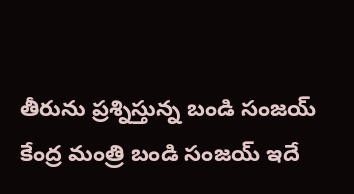తీరును ప్రశ్నిస్తున్న బండి సంజయ్
కేంద్ర మంత్రి బండి సంజయ్ ఇదే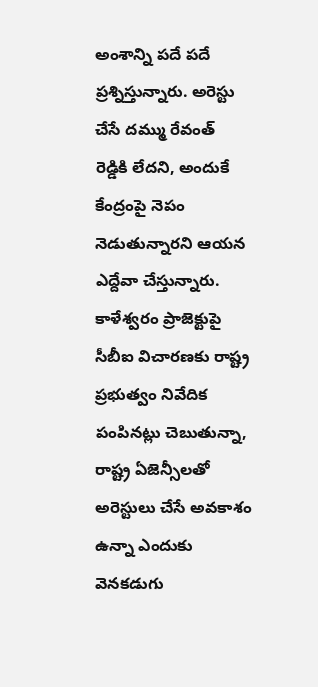అంశాన్ని పదే పదే ప్రశ్నిస్తున్నారు. అరెస్టు చేసే దమ్ము రేవంత్ రెడ్డికి లేదని, అందుకే కేంద్రంపై నెపం నెడుతున్నారని ఆయన ఎద్దేవా చేస్తున్నారు. కాళేశ్వరం ప్రాజెక్టుపై సీబీఐ విచారణకు రాష్ట్ర ప్రభుత్వం నివేదిక పంపినట్లు చెబుతున్నా, రాష్ట్ర ఏజెన్సీలతో అరెస్టులు చేసే అవకాశం ఉన్నా ఎందుకు వెనకడుగు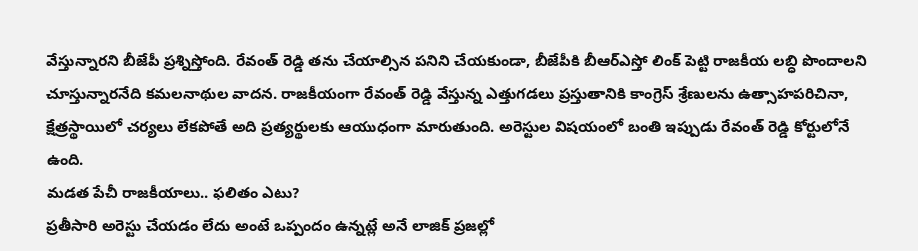వేస్తున్నారని బీజేపీ ప్రశ్నిస్తోంది. రేవంత్ రెడ్డి తను చేయాల్సిన పనిని చేయకుండా, బీజేపీకి బీఆర్ఎస్తో లింక్ పెట్టి రాజకీయ లబ్ధి పొందాలని చూస్తున్నారనేది కమలనాథుల వాదన. రాజకీయంగా రేవంత్ రెడ్డి వేస్తున్న ఎత్తుగడలు ప్రస్తుతానికి కాంగ్రెస్ శ్రేణులను ఉత్సాహపరిచినా, క్షేత్రస్థాయిలో చర్యలు లేకపోతే అది ప్రత్యర్థులకు ఆయుధంగా మారుతుంది. అరెస్టుల విషయంలో బంతి ఇప్పుడు రేవంత్ రెడ్డి కోర్టులోనే ఉంది.
మడత పేచీ రాజకీయాలు.. ఫలితం ఎటు?
ప్రతీసారి అరెస్టు చేయడం లేదు అంటే ఒప్పందం ఉన్నట్లే అనే లాజిక్ ప్రజల్లో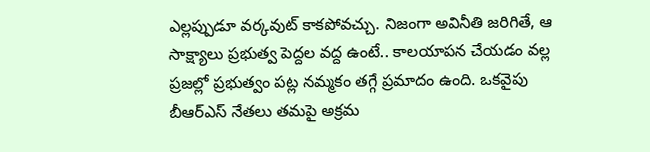ఎల్లప్పుడూ వర్కవుట్ కాకపోవచ్చు. నిజంగా అవినీతి జరిగితే, ఆ సాక్ష్యాలు ప్రభుత్వ పెద్దల వద్ద ఉంటే.. కాలయాపన చేయడం వల్ల ప్రజల్లో ప్రభుత్వం పట్ల నమ్మకం తగ్గే ప్రమాదం ఉంది. ఒకవైపు బీఆర్ఎస్ నేతలు తమపై అక్రమ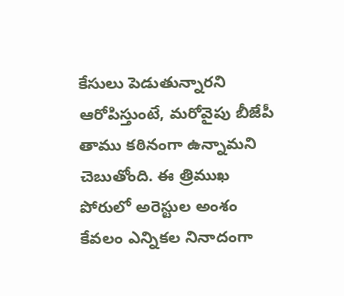కేసులు పెడుతున్నారని ఆరోపిస్తుంటే, మరోవైపు బీజేపీ తాము కఠినంగా ఉన్నామని చెబుతోంది. ఈ త్రిముఖ పోరులో అరెస్టుల అంశం కేవలం ఎన్నికల నినాదంగా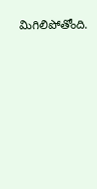మిగిలిపోతోంది.